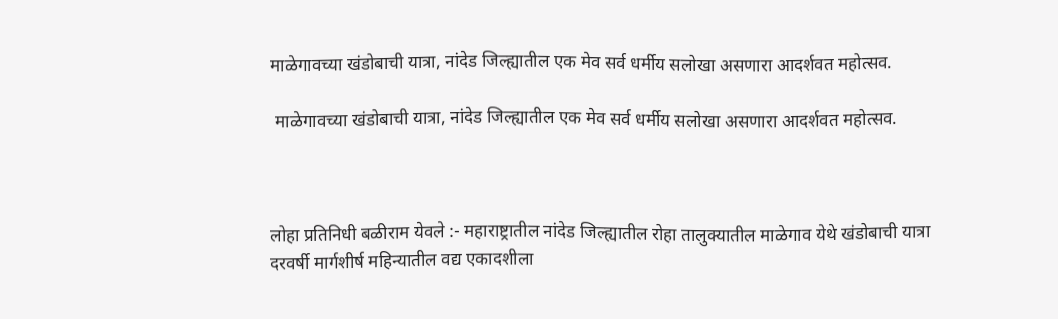माळेगावच्या खंडोबाची यात्रा, नांदेड जिल्ह्यातील एक मेव सर्व धर्मीय सलोखा असणारा आदर्शवत महोत्सव.

 माळेगावच्या खंडोबाची यात्रा, नांदेड जिल्ह्यातील एक मेव सर्व धर्मीय सलोखा असणारा आदर्शवत महोत्सव.



लोहा प्रतिनिधी बळीराम येवले :- महाराष्ट्रातील नांदेड जिल्ह्यातील रोहा तालुक्यातील माळेगाव येथे खंडोबाची यात्रा दरवर्षी मार्गशीर्ष महिन्यातील वद्य एकादशीला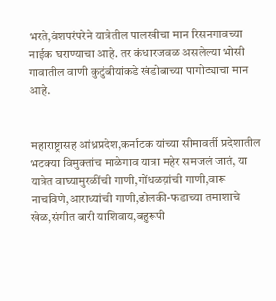भरते,वंशपरंपरेने यात्रेतील पालखीचा मान रिसनगावच्या नाईक घराण्याचा आहे. तर कंधारजवळ असलेल्या भोसी गावातील वाणी कुटुंबीयांकडे खंडोबाच्या पागोट्याचा मान आहे.


महाराष्ट्रासह आंध्रप्रदेश,कर्नाटक यांच्या सीमावर्ती प्रदेशातील भटक्या विमुक्तांच माळेगाव यात्रा महेर समजलं जातं, या यात्रेत वाघ्यामुरळींची गाणी,गोंधळय़ांची गाणी,वारू नाचविणे,आराध्यांची गाणी,ढोलकी-फडाच्या तमाशाचे खेळ,संगीत बारी याशिवाय,बहुरूपी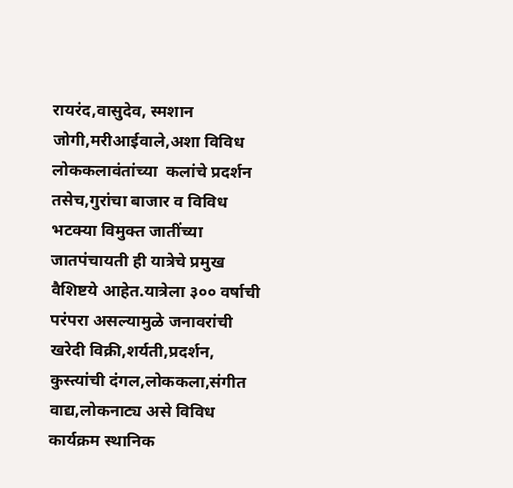रायरंद,वासुदेव, स्मशान जोगी,मरीआईवाले,अशा विविध लोककलावंतांच्या  कलांचे प्रदर्शन तसेच,गुरांचा बाजार व विविध भटक्या विमुक्त जातींच्या जातपंचायती ही यात्रेचे प्रमुख वैशिष्टये आहेत.यात्रेला ३०० वर्षाची परंपरा असल्यामुळे जनावरांची खरेदी विक्री,शर्यती,प्रदर्शन, कुस्त्यांची दंगल,लोककला,संगीत वाद्य,लोकनाट्य असे विविध कार्यक्रम स्थानिक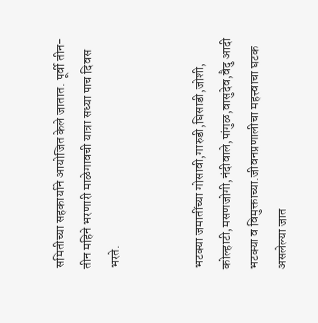समितीच्या सहकार्याने आयोजित केले जातात. पूर्वी तीन-तीन महिने भरणारी माळेगावची यात्रा सध्या पाच दिवस भरते.


भटक्या जमातींच्या गोसावी,गारुडी,घिसाडी,जोशी, कोल्हाटी,मसणजोगी,नंदीवाले,पांगुळ,वासुदेव,वैदु आदी भटक्या व विमुक्ताच्या.जीवनप्रणालीचा महत्त्वाचा घटक असलेल्या जात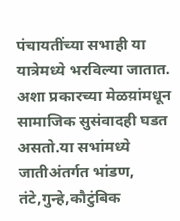पंचायतींच्या सभाही या यात्रेमध्ये भरविल्या जातात. अशा प्रकारच्या मेळय़ांमधून सामाजिक सुसंवादही घडत असतो.या सभांमध्ये जातीअंतर्गत भांडण, तंटे,गुन्हे,कौटुंबिक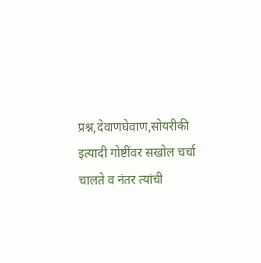प्रश्न,देवाणघेवाण,सोयरीकी इत्यादी गोष्टींवर सखोल चर्चा चालते व नंतर त्यांची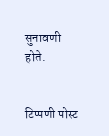सुनावणी होते.


टिप्पणी पोस्ट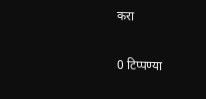करा

0 टिप्पण्या